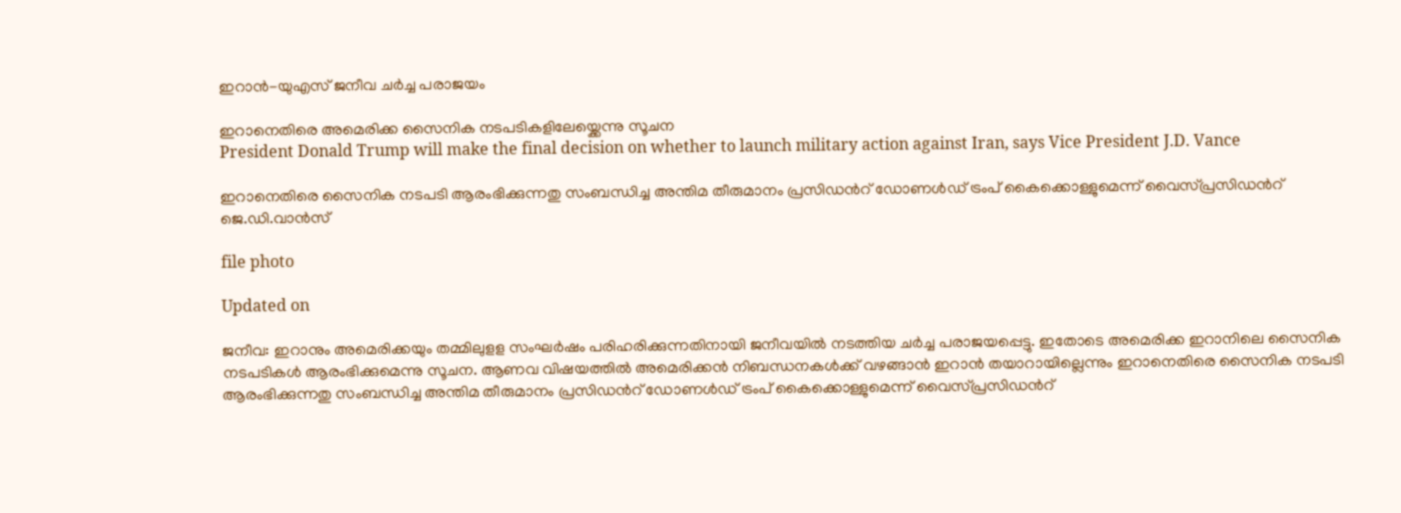ഇറാൻ-യുഎസ് ജനീവ ചർച്ച പരാജയം

ഇറാനെതിരെ അമെരിക്ക സൈനിക നടപടികളിലേയ്ക്കെന്നു സൂചന
President Donald Trump will make the final decision on whether to launch military action against Iran, says Vice President J.D. Vance

ഇറാനെതിരെ സൈനിക നടപടി ആരംഭിക്കുന്നതു സംബന്ധിച്ച അന്തിമ തീരുമാനം പ്രസിഡന്‍റ് ഡോണൾഡ് ട്രംപ് കൈക്കൊള്ളുമെന്ന് വൈസ്പ്രസിഡന്‍റ് ജെ.ഡി.വാൻസ്

file photo

Updated on

ജനീവ: ഇറാനും അമെരിക്കയും തമ്മിലുളള സംഘർഷം പരിഹരിക്കുന്നതിനായി ജനീവയിൽ നടത്തിയ ചർച്ച പരാജയപ്പെട്ടു. ഇതോടെ അമെരിക്ക ഇറാനിലെ സൈനിക നടപടികൾ ആരംഭിക്കുമെന്നു സൂചന. ആണവ വിഷയത്തിൽ അമെരിക്കൻ നിബന്ധനകൾക്ക് വഴങ്ങാൻ ഇറാൻ തയാറായില്ലെന്നും ഇറാനെതിരെ സൈനിക നടപടി ആരംഭിക്കുന്നതു സംബന്ധിച്ച അന്തിമ തീരുമാനം പ്രസിഡന്‍റ് ഡോണൾഡ് ട്രംപ് കൈക്കൊള്ളുമെന്ന് വൈസ്പ്രസിഡന്‍റ്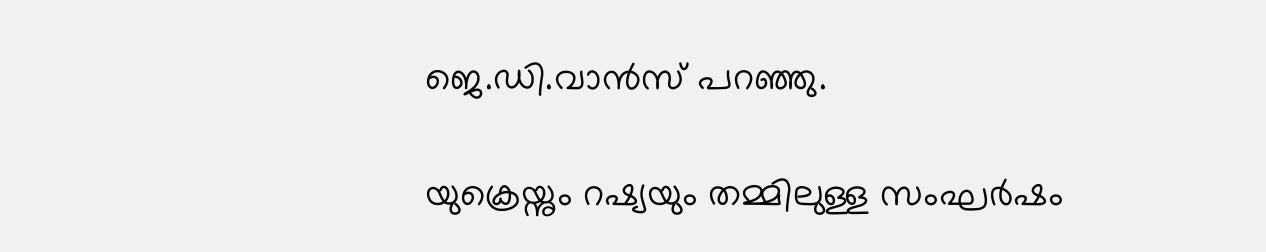ജെ.ഡി.വാൻസ് പറഞ്ഞു.

യുക്രെയ്നും റഷ്യയും തമ്മിലുള്ള സംഘർഷം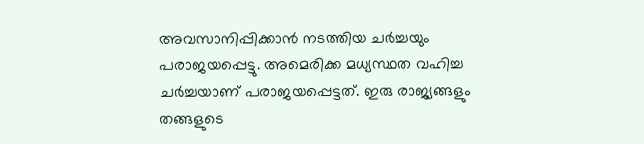അവസാനിപ്പിക്കാൻ നടത്തിയ ചർച്ചയും പരാജയപ്പെട്ടു. അമെരിക്ക മധ്യസ്ഥത വഹിച്ച ചർച്ചയാണ് പരാജയപ്പെട്ടത്. ഇരു രാജ്യങ്ങളും തങ്ങളുടെ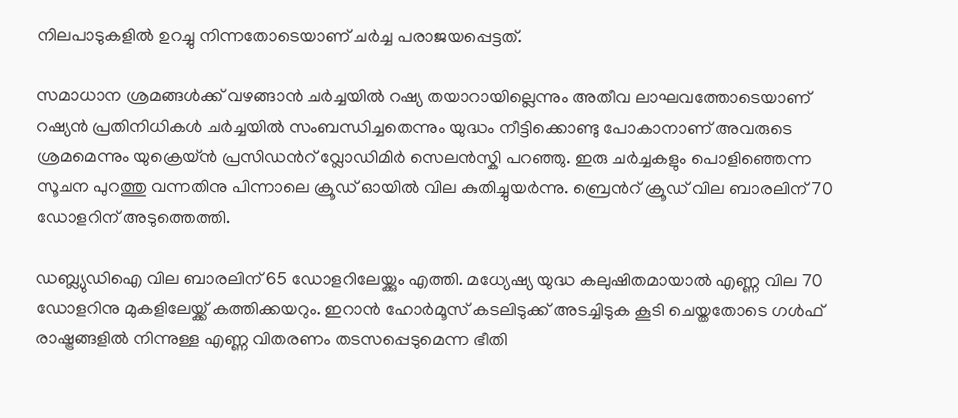നിലപാടുകളിൽ ഉറച്ചു നിന്നതോടെയാണ് ചർച്ച പരാജയപ്പെട്ടത്.

സമാധാന ശ്രമങ്ങൾക്ക് വഴങ്ങാൻ ചർച്ചയിൽ റഷ്യ തയാറായില്ലെന്നും അതീവ ലാഘവത്തോടെയാണ് റഷ്യൻ പ്രതിനിധികൾ ചർച്ചയിൽ സംബന്ധിച്ചതെന്നും യുദ്ധം നീട്ടിക്കൊണ്ടു പോകാനാണ് അവരുടെ ശ്രമമെന്നും യുക്രെയ്ൻ പ്രസിഡന്‍റ് വ്ലോഡിമിർ സെലൻസ്കി പറഞ്ഞു. ഇരു ചർച്ചകളും പൊളിഞ്ഞെന്ന സൂചന പുറത്തു വന്നതിനു പിന്നാലെ ക്രൂഡ് ഓയിൽ വില കുതിച്ചുയർന്നു. ബ്രെന്‍റ് ക്രൂഡ് വില ബാരലിന് 70 ഡോളറിന് അടുത്തെത്തി.

ഡബ്ല്യുഡിഐ വില ബാരലിന് 65 ഡോളറിലേയ്ക്കും എത്തി. മധ്യേഷ്യ യുദ്ധ കലുഷിതമായാൽ എണ്ണ വില 70 ഡോളറിനു മുകളിലേയ്ക്ക് കത്തിക്കയറും. ഇറാൻ ഹോർമൂസ് കടലിടുക്ക് അടച്ചിടുക കൂടി ചെയ്തതോടെ ഗൾഫ് രാഷ്ട്രങ്ങളിൽ നിന്നുള്ള എണ്ണ വിതരണം തടസപ്പെടുമെന്ന ഭീതി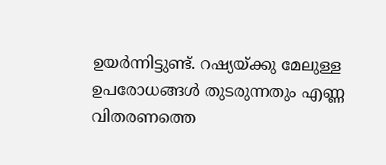ഉയർന്നിട്ടുണ്ട്. റഷ്യയ്ക്കു മേലുള്ള ഉപരോധങ്ങൾ തുടരുന്നതും എണ്ണ വിതരണത്തെ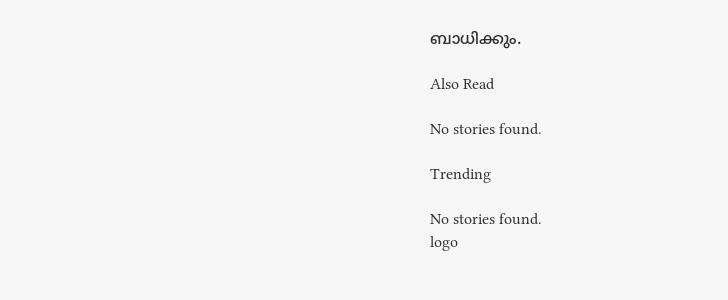ബാധിക്കും.

Also Read

No stories found.

Trending

No stories found.
logo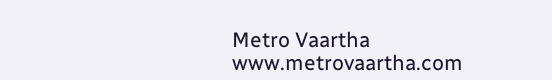Metro Vaartha
www.metrovaartha.com